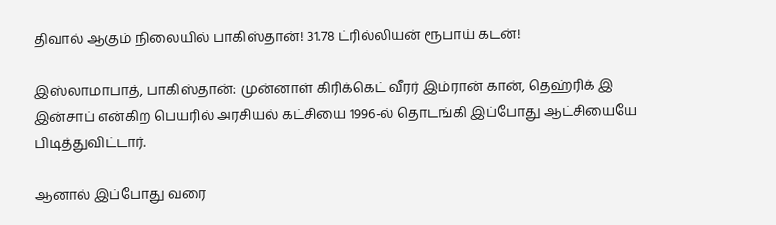திவால் ஆகும் நிலையில் பாகிஸ்தான்! 31.78 ட்ரில்லியன் ரூபாய் கடன்!

இஸ்லாமாபாத், பாகிஸ்தான்: முன்னாள் கிரிக்கெட் வீரர் இம்ரான் கான், தெஹ்ரிக் இ இன்சாப் என்கிற பெயரில் அரசியல் கட்சியை 1996-ல் தொடங்கி இப்போது ஆட்சியையே பிடித்துவிட்டார்.

ஆனால் இப்போது வரை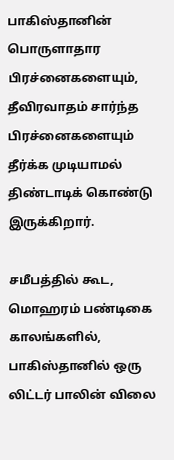பாகிஸ்தானின் பொருளாதார பிரச்னைகளையும், தீவிரவாதம் சார்ந்த பிரச்னைகளையும் தீர்க்க முடியாமல் திண்டாடிக் கொண்டு இருக்கிறார்.

சமீபத்தில் கூட, மொஹரம் பண்டிகை காலங்களில், பாகிஸ்தானில் ஒரு லிட்டர் பாலின் விலை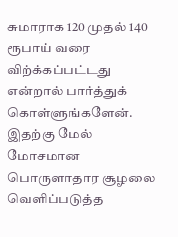சுமாராக 120 முதல் 140 ரூபாய் வரை விற்க்கப்பட்டது என்றால் பார்த்துக் கொள்ளுங்களேன். இதற்கு மேல் மோசமான பொருளாதார சூழலை வெளிப்படுத்த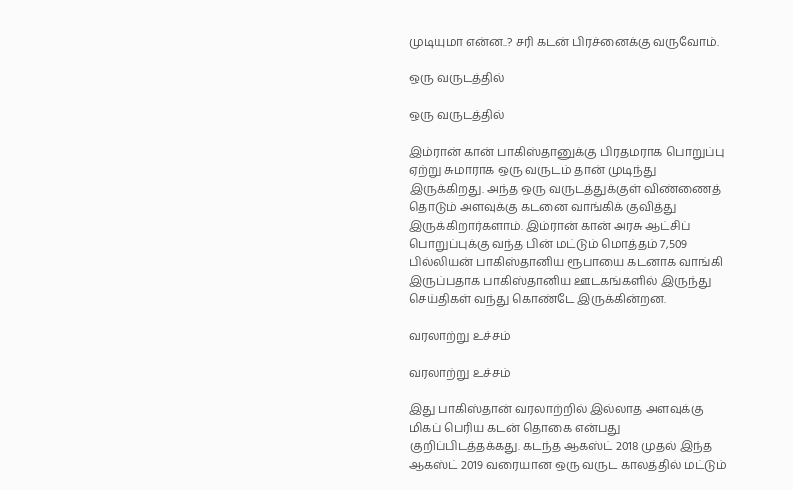முடியுமா என்ன..? சரி கடன் பிரச்னைக்கு வருவோம்.

ஒரு வருடத்தில்

ஒரு வருடத்தில்

இம்ரான் கான் பாகிஸ்தானுக்கு பிரதமராக பொறுப்பு ஏற்று சுமாராக ஒரு வருடம் தான் முடிந்து இருக்கிறது. அந்த ஒரு வருடத்துக்குள் விண்ணைத் தொடும் அளவுக்கு கடனை வாங்கிக் குவித்து இருக்கிறார்களாம். இம்ரான் கான் அரசு ஆட்சிப் பொறுப்புக்கு வந்த பின் மட்டும் மொத்தம் 7,509 பில்லியன் பாகிஸ்தானிய ரூபாயை கடனாக வாங்கி இருப்பதாக பாகிஸ்தானிய ஊடகங்களில் இருந்து செய்திகள் வந்து கொண்டே இருக்கின்றன.

வரலாற்று உச்சம்

வரலாற்று உச்சம்

இது பாகிஸ்தான் வரலாற்றில் இல்லாத அளவுக்கு மிகப் பெரிய கடன் தொகை என்பது குறிப்பிடத்தக்கது. கடந்த ஆகஸ்ட் 2018 முதல் இந்த ஆகஸ்ட் 2019 வரையான ஒரு வருட காலத்தில் மட்டும்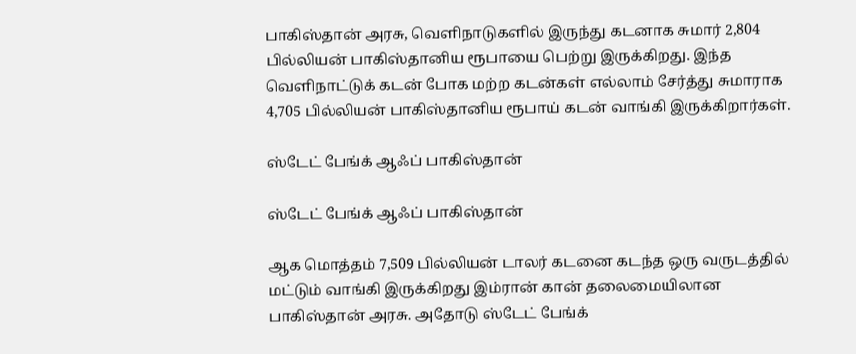பாகிஸ்தான் அரசு, வெளிநாடுகளில் இருந்து கடனாக சுமார் 2,804 பில்லியன் பாகிஸ்தானிய ரூபாயை பெற்று இருக்கிறது. இந்த வெளிநாட்டுக் கடன் போக மற்ற கடன்கள் எல்லாம் சேர்த்து சுமாராக 4,705 பில்லியன் பாகிஸ்தானிய ரூபாய் கடன் வாங்கி இருக்கிறார்கள்.

ஸ்டேட் பேங்க் ஆஃப் பாகிஸ்தான்

ஸ்டேட் பேங்க் ஆஃப் பாகிஸ்தான்

ஆக மொத்தம் 7,509 பில்லியன் டாலர் கடனை கடந்த ஒரு வருடத்தில் மட்டும் வாங்கி இருக்கிறது இம்ரான் கான் தலைமையிலான பாகிஸ்தான் அரசு. அதோடு ஸ்டேட் பேங்க்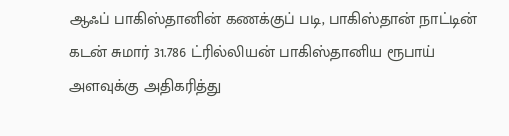ஆஃப் பாகிஸ்தானின் கணக்குப் படி, பாகிஸ்தான் நாட்டின் கடன் சுமார் 31.786 ட்ரில்லியன் பாகிஸ்தானிய ரூபாய் அளவுக்கு அதிகரித்து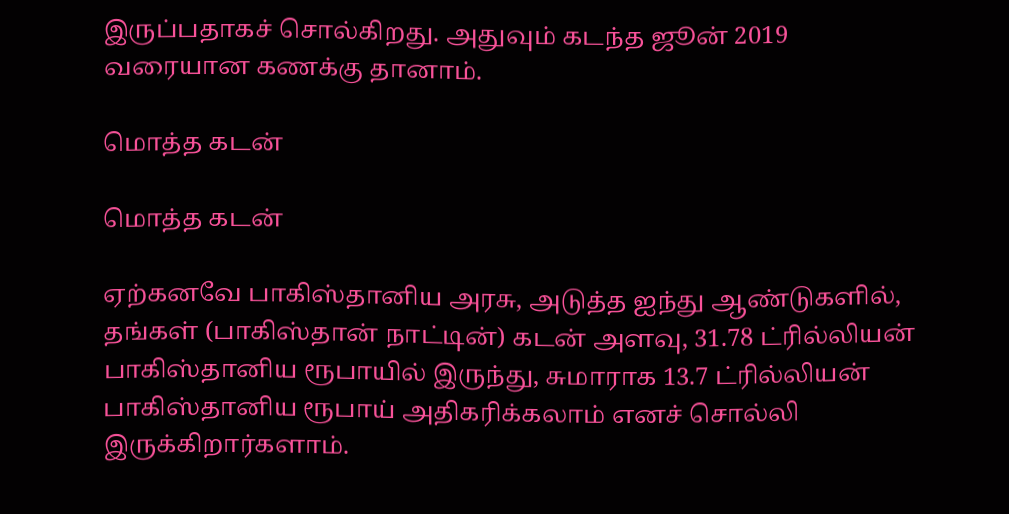இருப்பதாகச் சொல்கிறது. அதுவும் கடந்த ஜூன் 2019 வரையான கணக்கு தானாம்.

மொத்த கடன்

மொத்த கடன்

ஏற்கனவே பாகிஸ்தானிய அரசு, அடுத்த ஐந்து ஆண்டுகளில், தங்கள் (பாகிஸ்தான் நாட்டின்) கடன் அளவு, 31.78 ட்ரில்லியன் பாகிஸ்தானிய ரூபாயில் இருந்து, சுமாராக 13.7 ட்ரில்லியன் பாகிஸ்தானிய ரூபாய் அதிகரிக்கலாம் எனச் சொல்லி இருக்கிறார்களாம்.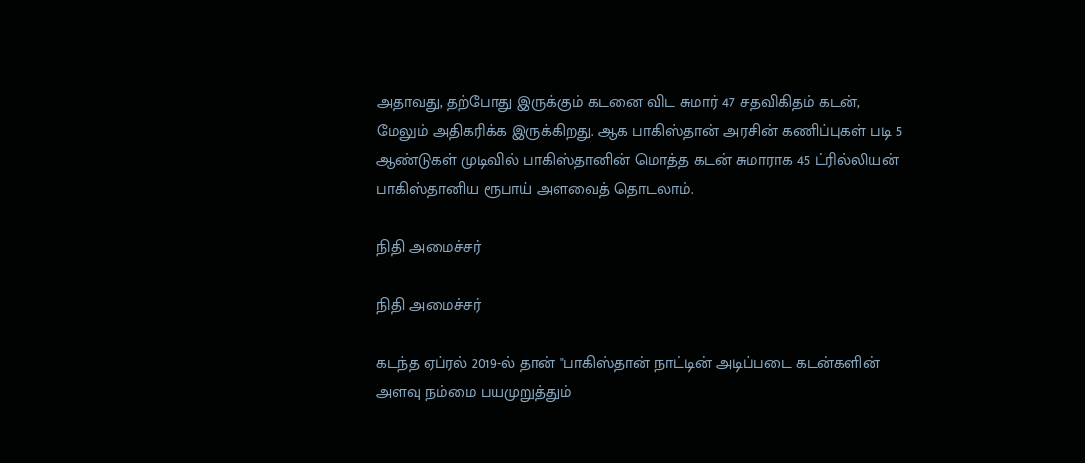அதாவது, தற்போது இருக்கும் கடனை விட சுமார் 47 சதவிகிதம் கடன், மேலும் அதிகரிக்க இருக்கிறது. ஆக பாகிஸ்தான் அரசின் கணிப்புகள் படி 5 ஆண்டுகள் முடிவில் பாகிஸ்தானின் மொத்த கடன் சுமாராக 45 ட்ரில்லியன் பாகிஸ்தானிய ரூபாய் அளவைத் தொடலாம்.

நிதி அமைச்சர்

நிதி அமைச்சர்

கடந்த ஏப்ரல் 2019-ல் தான் "பாகிஸ்தான் நாட்டின் அடிப்படை கடன்களின் அளவு நம்மை பயமுறுத்தும்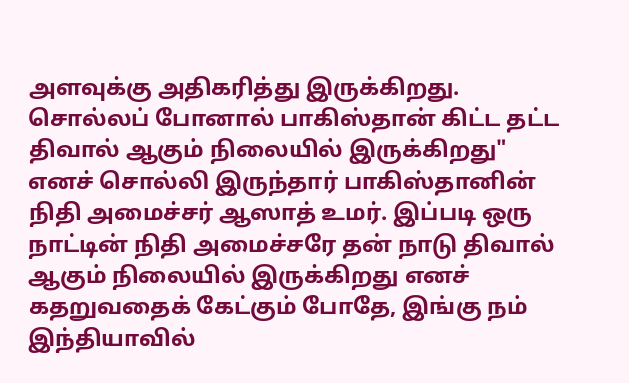அளவுக்கு அதிகரித்து இருக்கிறது. சொல்லப் போனால் பாகிஸ்தான் கிட்ட தட்ட திவால் ஆகும் நிலையில் இருக்கிறது" எனச் சொல்லி இருந்தார் பாகிஸ்தானின் நிதி அமைச்சர் ஆஸாத் உமர். இப்படி ஒரு நாட்டின் நிதி அமைச்சரே தன் நாடு திவால் ஆகும் நிலையில் இருக்கிறது எனச் கதறுவதைக் கேட்கும் போதே, இங்கு நம் இந்தியாவில்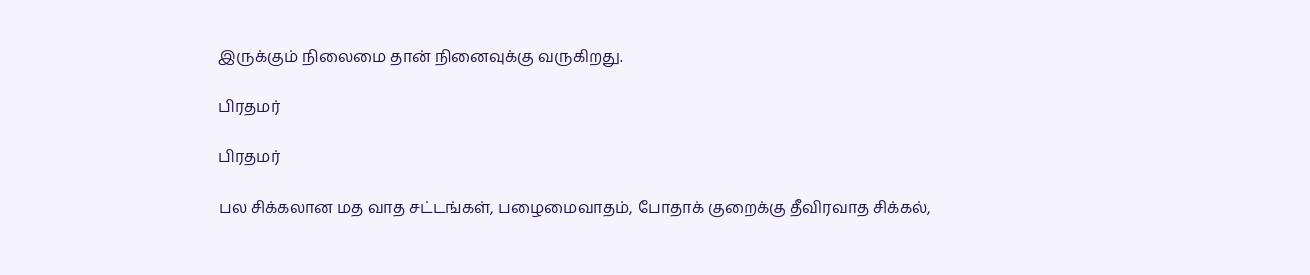இருக்கும் நிலைமை தான் நினைவுக்கு வருகிறது.

பிரதமர்

பிரதமர்

பல சிக்கலான மத வாத சட்டங்கள், பழைமைவாதம், போதாக் குறைக்கு தீவிரவாத சிக்கல்,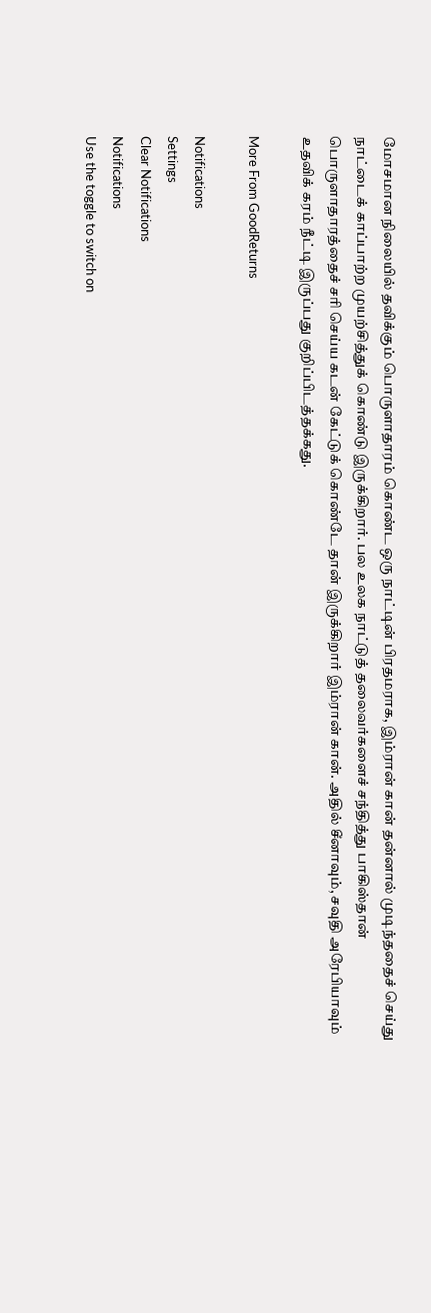மோசமான நிலையில் தவிக்கும் பொருளாதாரம் கொண்ட ஒரு நாட்டின் பிரதமராக, இம்ரான் கான் தன்னால் முடிந்ததைச் செய்து நாட்டைக் காப்பாற்ற முயற்சித்துக் கொண்டு இருக்கிறார். பல உலக நாட்டுத் தலைவர்களைச் சந்தித்து பாகிஸ்தான் பொருளாதாரத்தைச் சரி செய்ய கடன் கேட்டுக் கொண்டே தான் இருக்கிறார் இம்ரான் கான். அதில் சீனாவும், சவுதி அரேபியாவும் உதவிக் கரம் நீட்டி இருப்பது குறிப்பிடத்தக்கது.

More From GoodReturns

Notifications
Settings
Clear Notifications
Notifications
Use the toggle to switch on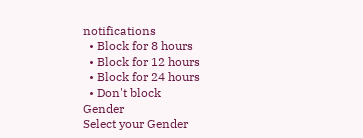notifications
  • Block for 8 hours
  • Block for 12 hours
  • Block for 24 hours
  • Don't block
Gender
Select your Gender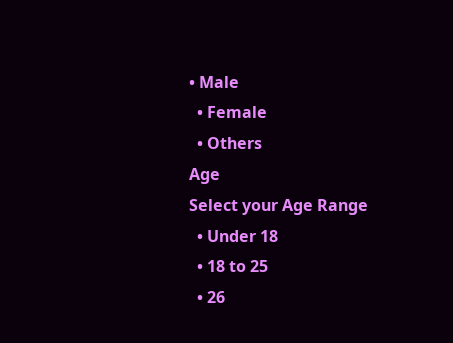• Male
  • Female
  • Others
Age
Select your Age Range
  • Under 18
  • 18 to 25
  • 26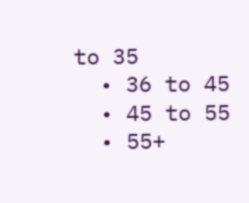to 35
  • 36 to 45
  • 45 to 55
  • 55+